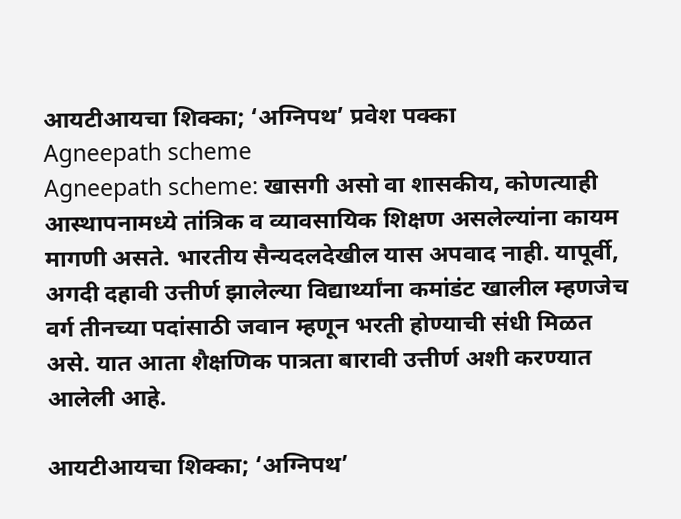आयटीआयचा शिक्का; ‘अग्निपथ’ प्रवेश पक्का
Agneepath scheme
Agneepath scheme: खासगी असो वा शासकीय, कोणत्याही आस्थापनामध्ये तांत्रिक व व्यावसायिक शिक्षण असलेल्यांना कायम मागणी असते. भारतीय सैन्यदलदेखील यास अपवाद नाही. यापूर्वी, अगदी दहावी उत्तीर्ण झालेल्या विद्यार्थ्यांना कमांडंट खालील म्हणजेच वर्ग तीनच्या पदांसाठी जवान म्हणून भरती होण्याची संधी मिळत असे. यात आता शैक्षणिक पात्रता बारावी उत्तीर्ण अशी करण्यात आलेली आहे.

आयटीआयचा शिक्का; ‘अग्निपथ’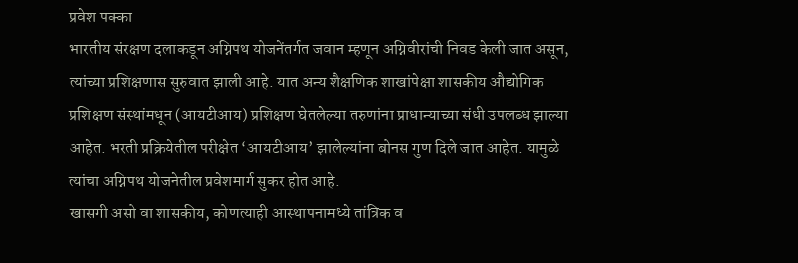प्रवेश पक्का
भारतीय संरक्षण दलाकडून अग्निपथ योजनेंतर्गत जवान म्हणून अग्निवीरांची निवड केली जात असून, त्यांच्या प्रशिक्षणास सुरुवात झाली आहे. यात अन्य शैक्षणिक शाखांपेक्षा शासकीय औद्योगिक प्रशिक्षण संस्थांमधून (आयटीआय) प्रशिक्षण घेतलेल्या तरुणांना प्राधान्याच्या संधी उपलब्ध झाल्या आहेत. भरती प्रक्रियेतील परीक्षेत ‘आयटीआय’ झालेल्यांना बोनस गुण दिले जात आहेत. यामुळे त्यांचा अग्निपथ योजनेतील प्रवेशमार्ग सुकर होत आहे.
खासगी असो वा शासकीय, कोणत्याही आस्थापनामध्ये तांत्रिक व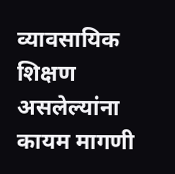व्यावसायिक शिक्षण असलेल्यांना कायम मागणी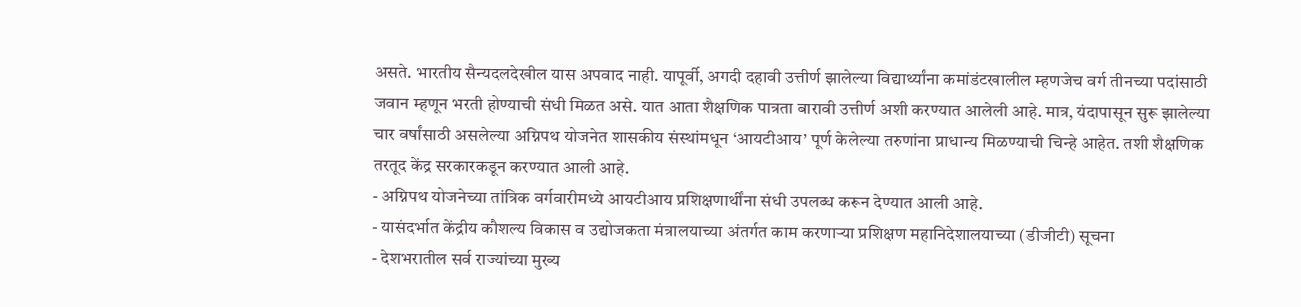असते. भारतीय सैन्यदलदेखील यास अपवाद नाही. यापूर्वी, अगदी दहावी उत्तीर्ण झालेल्या विद्यार्थ्यांना कमांडंटखालील म्हणजेच वर्ग तीनच्या पदांसाठी जवान म्हणून भरती होण्याची संधी मिळत असे. यात आता शैक्षणिक पात्रता बारावी उत्तीर्ण अशी करण्यात आलेली आहे. मात्र, यंदापासून सुरू झालेल्या चार वर्षांसाठी असलेल्या अग्निपथ योजनेत शासकीय संस्थांमधून ‘आयटीआय’ पूर्ण केलेल्या तरुणांना प्राधान्य मिळण्याची चिन्हे आहेत. तशी शैक्षणिक तरतूद केंद्र सरकारकडून करण्यात आली आहे.
- अग्निपथ योजनेच्या तांत्रिक वर्गवारीमध्ये आयटीआय प्रशिक्षणार्थींना संधी उपलब्ध करून देण्यात आली आहे.
- यासंदर्भात केंद्रीय कौशल्य विकास व उद्योजकता मंत्रालयाच्या अंतर्गत काम करणाऱ्या प्रशिक्षण महानिदेशालयाच्या (डीजीटी) सूचना
- देशभरातील सर्व राज्यांच्या मुख्य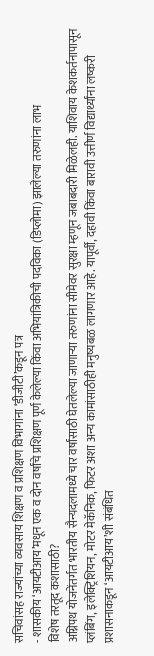सचिवांसह राज्यांच्या व्यवसाय शिक्षण व प्रशिक्षण विभागांना ‘डीजीटी’कडून पत्र
- शासकीय ‘आयटीआय’मधून एक व दोन वर्षांचे प्रशिक्षण पूर्ण केलेल्या किंवा अभियांत्रिकीची पदविका (डिप्लोमा) झालेल्या तरुणांना लाभ
विशेष तरतूद कशासाठी?
अग्निपथ योजनेंतर्गत भारतीय सैन्यदलामध्ये चार वर्षांसाठी घेतलेल्या जाणाऱ्या तरुणांना सीमेवर सुरक्षा म्हणून जबाबदारी मिळेलही. याशिवाय केशकर्तनापासून प्लंबिंग, इलेक्ट्रिशियन, मोटर मेकॅनिक, फिटर अशा अन्य कामांसाठीही मनुष्यबळ लागणार आहे. यापूर्वी, दहावी किंवा बारावी उत्तीर्ण विद्यार्थ्यांना लष्करी प्रशासनाकडून ‘आयटीआय’शी संबंधित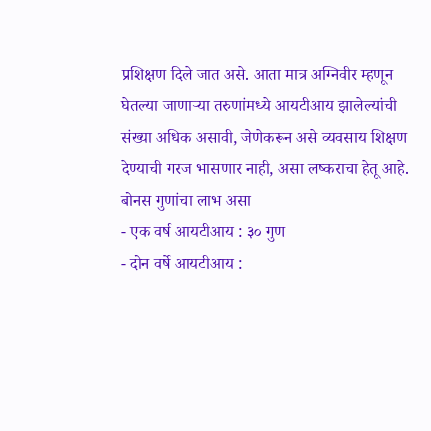प्रशिक्षण दिले जात असे. आता मात्र अग्निवीर म्हणून घेतल्या जाणाऱ्या तरुणांमध्ये आयटीआय झालेल्यांची संख्या अधिक असावी, जेणेकरून असे व्यवसाय शिक्षण देण्याची गरज भासणार नाही, असा लष्कराचा हेतू आहे.
बोनस गुणांचा लाभ असा
- एक वर्ष आयटीआय : ३० गुण
- दोन वर्षे आयटीआय :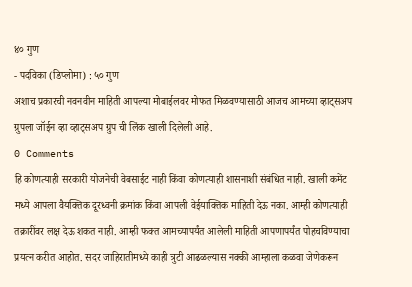४० गुण
- पदविका (डिप्लोमा) : ५० गुण
अशाच प्रकारची नवनवीन माहिती आपल्या मोबाईलवर मोफत मिळवण्यासाठी आजच आमच्या व्हाट्सअप ग्रुपला जॉईन व्हा व्हाट्सअप ग्रुप ची लिंक खाली दिलेली आहे.
0 Comments
हि कोणत्याही सरकारी योजनेची वेबसाईट नाही किंवा कोणत्याही शासनाशी संबंधित नाही. खाली कमेंट मध्ये आपला वैयक्तिक दूरध्वनी क्रमांक किंवा आपली वेईयाक्तिक माहिती देऊ नका. आम्ही कोणत्याही तक्रारींवर लक्ष देऊ शकत नाही. आम्ही फक्त आमच्यापर्यंत आलेली माहिती आपणापर्यंत पोहचविण्याचा प्रयत्न करीत आहोत. सदर जाहिरातीमध्ये काही त्रुटी आढळल्यास नक्की आम्हाला कळवा जेणेकरून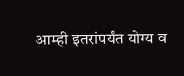आम्ही इतरांपर्यंत योग्य व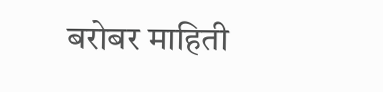बरोबर माहिती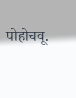पोहोचवू.